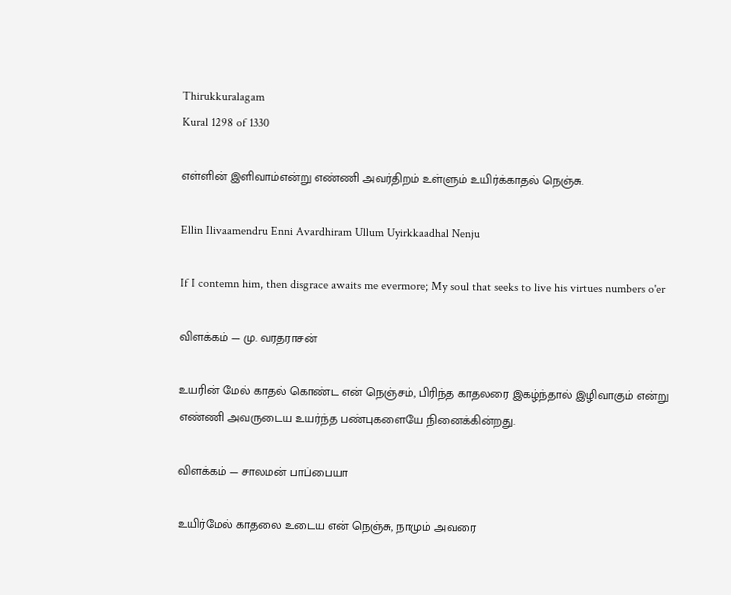Thirukkuralagam
Kural 1298 of 1330

எள்ளின் இளிவாம்என்று எண்ணி அவர்திறம் உள்ளும் உயிர்க்காதல் நெஞ்சு.

Ellin Ilivaamendru Enni Avardhiram Ullum Uyirkkaadhal Nenju

If I contemn him, then disgrace awaits me evermore; My soul that seeks to live his virtues numbers o'er

விளக்கம் — மு. வரதராசன்

உயரின் மேல் காதல் கொண்ட என் நெஞ்சம், பிரிந்த காதலரை இகழ்ந்தால் இழிவாகும் என்று எண்ணி அவருடைய உயர்ந்த பண்புகளையே நினைக்கின்றது.

விளக்கம் — சாலமன் பாப்பையா

உயிர்மேல் காதலை உடைய என் நெஞ்சு, நாமும் அவரை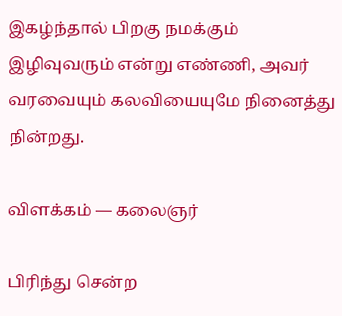இகழ்ந்தால் பிறகு நமக்கும் இழிவுவரும் என்று எண்ணி, அவர் வரவையும் கலவியையுமே நினைத்து நின்றது.

விளக்கம் — கலைஞர்

பிரிந்து சென்ற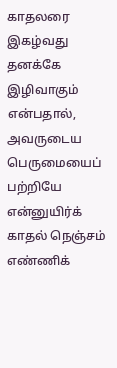காதலரை இகழ்வது தனக்கே இழிவாகும் என்பதால், அவருடைய பெருமையைப் பற்றியே என்னுயிர்க் காதல் நெஞ்சம் எண்ணிக்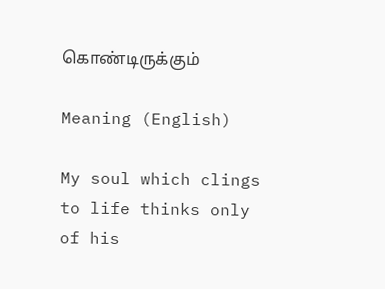கொண்டிருக்கும்

Meaning (English)

My soul which clings to life thinks only of his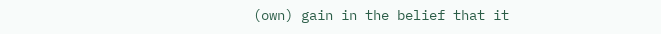(own) gain in the belief that it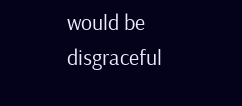would be disgraceful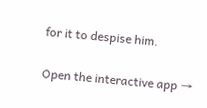for it to despise him.

Open the interactive app →